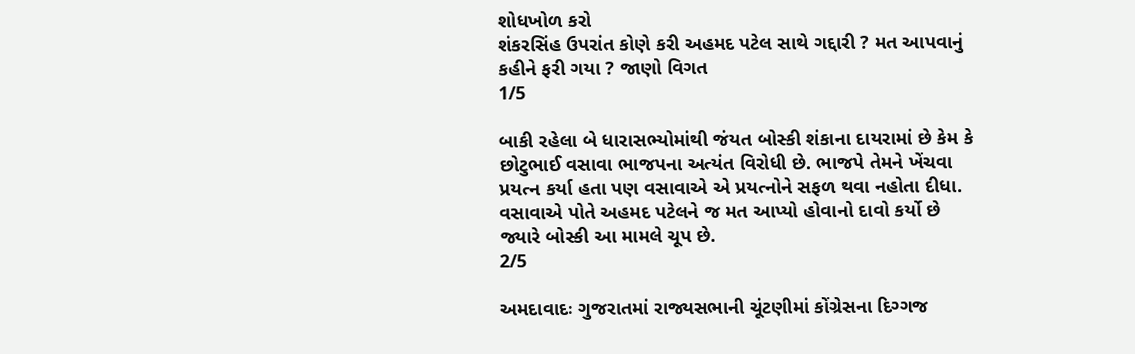શોધખોળ કરો
શંકરસિંહ ઉપરાંત કોણે કરી અહમદ પટેલ સાથે ગદ્દારી ? મત આપવાનું કહીને ફરી ગયા ? જાણો વિગત
1/5

બાકી રહેલા બે ધારાસભ્યોમાંથી જંયત બોસ્કી શંકાના દાયરામાં છે કેમ કે છોટુભાઈ વસાવા ભાજપના અત્યંત વિરોધી છે. ભાજપે તેમને ખેંચવા પ્રયત્ન કર્યા હતા પણ વસાવાએ એ પ્રયત્નોને સફળ થવા નહોતા દીધા. વસાવાએ પોતે અહમદ પટેલને જ મત આપ્યો હોવાનો દાવો કર્યો છે જ્યારે બોસ્કી આ મામલે ચૂપ છે.
2/5

અમદાવાદઃ ગુજરાતમાં રાજ્યસભાની ચૂંટણીમાં કોંગ્રેસના દિગ્ગજ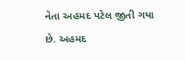નેતા અહમદ પટેલ જીતી ગયા છે. અહમદ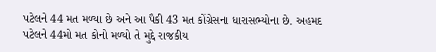પટેલને 44 મત મળ્યા છે અને આ પૈકી 43 મત કોંગ્રેસના ધારાસભ્યોના છે. અહમદ પટેલને 44મો મત કોનો મળ્યો તે મુદ્દે રાજકીય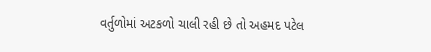વર્તુળોમાં અટકળો ચાલી રહી છે તો અહમદ પટેલ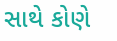સાથે કોણે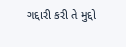ગદ્દારી કરી તે મુદ્દો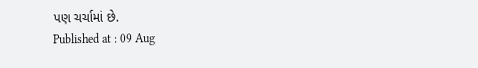પણ ચર્ચામાં છે.
Published at : 09 Aug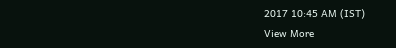2017 10:45 AM (IST)
View More